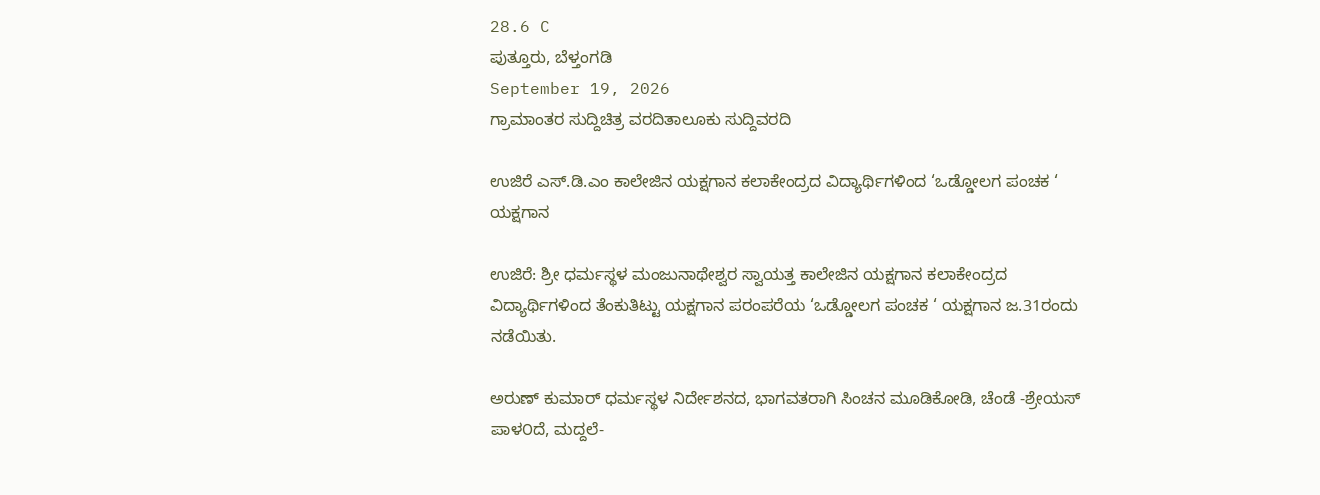28.6 C
ಪುತ್ತೂರು, ಬೆಳ್ತಂಗಡಿ
September 19, 2026
ಗ್ರಾಮಾಂತರ ಸುದ್ದಿಚಿತ್ರ ವರದಿತಾಲೂಕು ಸುದ್ದಿವರದಿ

ಉಜಿರೆ ಎಸ್.ಡಿ.ಎಂ ಕಾಲೇಜಿನ ಯಕ್ಷಗಾನ ಕಲಾಕೇಂದ್ರದ ವಿದ್ಯಾರ್ಥಿಗಳಿಂದ ‘ಒಡ್ಡೋಲಗ ಪಂಚಕ ‘ ಯಕ್ಷಗಾನ

ಉಜಿರೆ: ಶ್ರೀ ಧರ್ಮಸ್ಥಳ ಮಂಜುನಾಥೇಶ್ವರ ಸ್ವಾಯತ್ತ ಕಾಲೇಜಿನ ಯಕ್ಷಗಾನ ಕಲಾಕೇಂದ್ರದ ವಿದ್ಯಾರ್ಥಿಗಳಿಂದ ತೆಂಕುತಿಟ್ಟು ಯಕ್ಷಗಾನ ಪರಂಪರೆಯ ‘ಒಡ್ಡೋಲಗ ಪಂಚಕ ‘ ಯಕ್ಷಗಾನ ಜ.31ರಂದು ನಡೆಯಿತು.

ಅರುಣ್ ಕುಮಾರ್ ಧರ್ಮಸ್ಥಳ ನಿರ್ದೇಶನದ, ಭಾಗವತರಾಗಿ ಸಿಂಚನ ಮೂಡಿಕೋಡಿ, ಚೆಂಡೆ -ಶ್ರೇಯಸ್ ಪಾಳ೦ದೆ, ಮದ್ದಲೆ-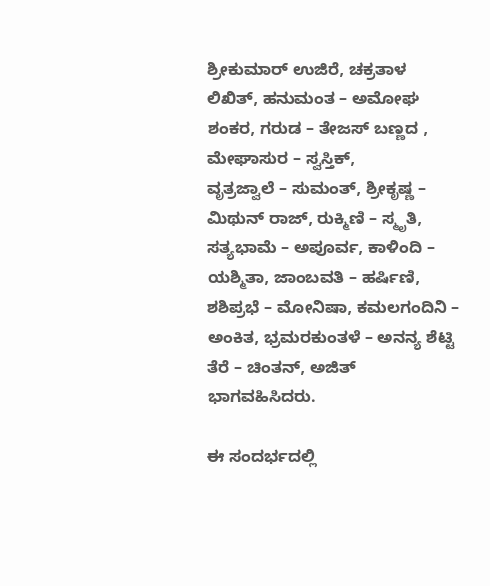ಶ್ರೀಕುಮಾರ್ ಉಜಿರೆ, ಚಕ್ರತಾಳ ಲಿಖಿತ್, ಹನುಮಂತ – ಅಮೋಘ ಶಂಕರ, ಗರುಡ – ತೇಜಸ್ ಬಣ್ಣದ , ಮೇಘಾಸುರ – ಸ್ವಸ್ತಿಕ್,
ವೃತ್ರಜ್ವಾಲೆ – ಸುಮಂತ್, ಶ್ರೀಕೃಷ್ಣ – ಮಿಥುನ್ ರಾಜ್, ರುಕ್ಮಿಣಿ – ಸ್ಮೃತಿ, ಸತ್ಯಭಾಮೆ – ಅಪೂರ್ವ, ಕಾಳಿಂದಿ – ಯಶ್ಮಿತಾ, ಜಾಂಬವತಿ – ಹರ್ಷಿಣಿ, ಶಶಿಪ್ರಭೆ – ಮೋನಿಷಾ, ಕಮಲಗಂದಿನಿ – ಅಂಕಿತ, ಭ್ರಮರಕುಂತಳೆ – ಅನನ್ಯ ಶೆಟ್ಟಿ ತೆರೆ – ಚಿಂತನ್, ಅಜಿತ್ ಭಾಗವಹಿಸಿದರು.

ಈ ಸಂದರ್ಭದಲ್ಲಿ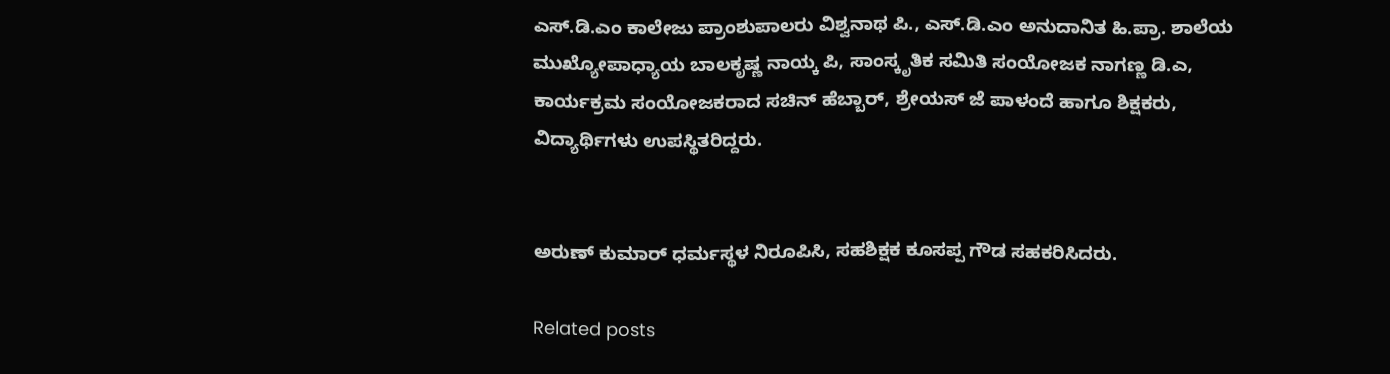ಎಸ್.ಡಿ.ಎಂ ಕಾಲೇಜು ಪ್ರಾಂಶುಪಾಲರು ವಿಶ್ವನಾಥ ಪಿ., ಎಸ್.ಡಿ.ಎಂ ಅನುದಾನಿತ ಹಿ.ಪ್ರಾ. ಶಾಲೆಯ ಮುಖ್ಯೋಪಾಧ್ಯಾಯ ಬಾಲಕೃಷ್ಣ ನಾಯ್ಕ ಪಿ, ಸಾಂಸ್ಕೃತಿಕ ಸಮಿತಿ ಸಂಯೋಜಕ ನಾಗಣ್ಣ ಡಿ.ಎ, ಕಾರ್ಯಕ್ರಮ ಸಂಯೋಜಕರಾದ ಸಚಿನ್ ಹೆಬ್ಬಾರ್, ಶ್ರೇಯಸ್ ಜೆ ಪಾಳಂದೆ ಹಾಗೂ ಶಿಕ್ಷಕರು, ವಿದ್ಯಾರ್ಥಿಗಳು ಉಪಸ್ಥಿತರಿದ್ದರು.


ಅರುಣ್ ಕುಮಾರ್ ಧರ್ಮಸ್ಥಳ ನಿರೂಪಿಸಿ, ಸಹಶಿಕ್ಷಕ ಕೂಸಪ್ಪ ಗೌಡ ಸಹಕರಿಸಿದರು.

Related posts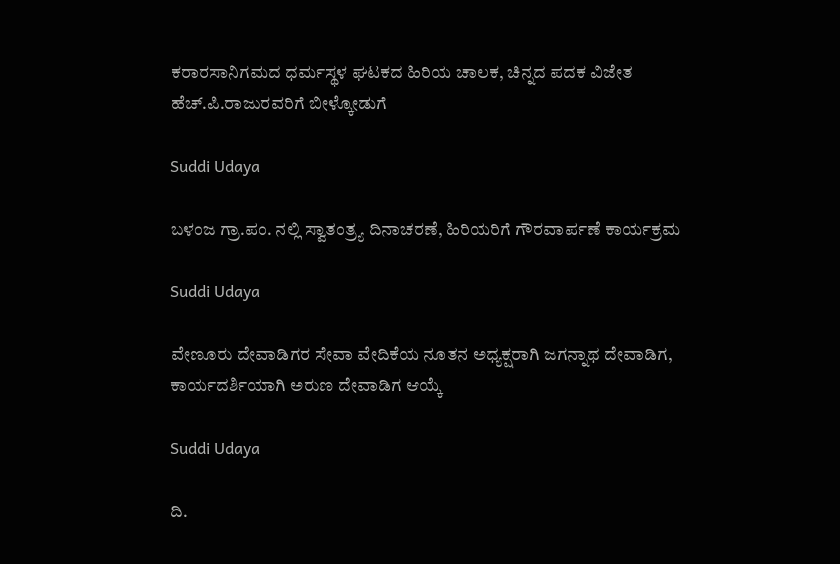ಕರಾರಸಾನಿಗಮದ ಧರ್ಮಸ್ಥಳ ಘಟಕದ ಹಿರಿಯ ಚಾಲಕ, ಚಿನ್ನದ ಪದಕ ವಿಜೇತ ಹೆಚ್.ಪಿ.ರಾಜುರವರಿಗೆ ಬೀಳ್ಕೋಡುಗೆ

Suddi Udaya

ಬಳಂಜ ಗ್ರಾ.ಪಂ. ನಲ್ಲಿ ಸ್ವಾತಂತ್ರ್ಯ ದಿನಾಚರಣೆ, ಹಿರಿಯರಿಗೆ ಗೌರವಾರ್ಪಣೆ ಕಾರ್ಯಕ್ರಮ‌

Suddi Udaya

ವೇಣೂರು ದೇವಾಡಿಗರ ಸೇವಾ ವೇದಿಕೆಯ ನೂತನ ಅಧ್ಯಕ್ಷರಾಗಿ ಜಗನ್ನಾಥ ದೇವಾಡಿಗ, ಕಾರ್ಯದರ್ಶಿಯಾಗಿ ಅರುಣ ದೇವಾಡಿಗ ಆಯ್ಕೆ

Suddi Udaya

ದಿ.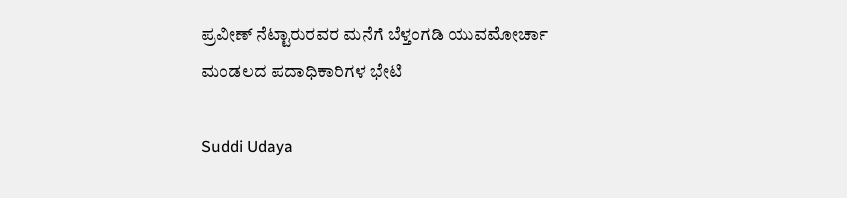ಪ್ರವೀಣ್ ನೆಟ್ಟಾರುರವರ ಮನೆಗೆ ಬೆಳ್ತಂಗಡಿ ಯುವಮೋರ್ಚಾ ಮಂಡಲದ ಪದಾಧಿಕಾರಿಗಳ ಭೇಟಿ

Suddi Udaya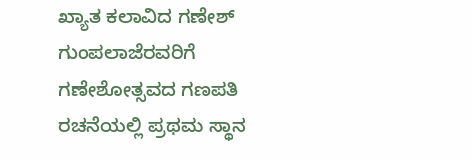ಖ್ಯಾತ ಕಲಾವಿದ ಗಣೇಶ್ ಗುಂಪಲಾಜೆರವರಿಗೆ ಗಣೇಶೋತ್ಸವದ ಗಣಪತಿ ರಚನೆಯಲ್ಲಿ ಪ್ರಥಮ ಸ್ಥಾನ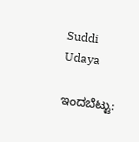Suddi Udaya

ಇಂದಬೆಟ್ಟು: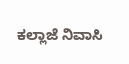ಕಲ್ಲಾಜೆ ನಿವಾಸಿ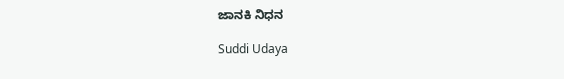ಜಾನಕಿ ನಿಧನ

Suddi Udaya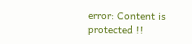error: Content is protected !!